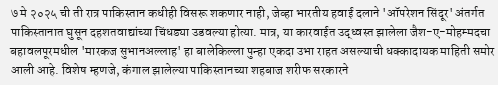७ मे २०२५ ची ती रात्र पाकिस्तान कधीही विसरू शकणार नाही, जेव्हा भारतीय हवाई दलाने 'ऑपरेशन सिंदूर' अंतर्गत पाकिस्तानात घुसून दहशतवाद्यांच्या चिंधड्या उडवल्या होत्या. मात्र, या कारवाईत उद्ध्वस्त झालेला जैश-ए-मोहम्मदचा बहावलपूरमधील 'मारकज सुभानअल्लाह' हा बालेकिल्ला पुन्हा एकदा उभा राहत असल्याची धक्कादायक माहिती समोर आली आहे. विशेष म्हणजे, कंगाल झालेल्या पाकिस्तानच्या शहबाज शरीफ सरकारने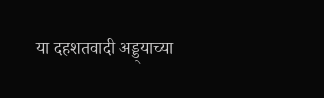या दहशतवादी अड्ड्याच्या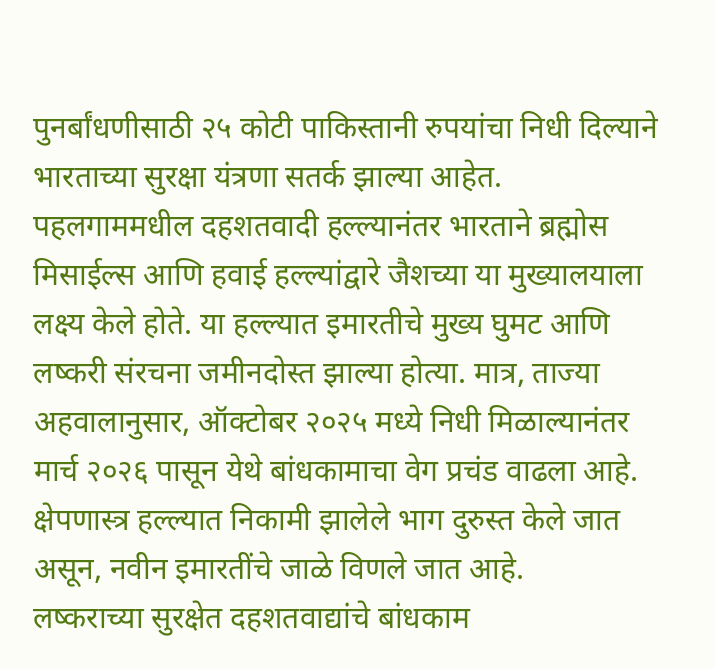पुनर्बांधणीसाठी २५ कोटी पाकिस्तानी रुपयांचा निधी दिल्याने भारताच्या सुरक्षा यंत्रणा सतर्क झाल्या आहेत.
पहलगाममधील दहशतवादी हल्ल्यानंतर भारताने ब्रह्मोस मिसाईल्स आणि हवाई हल्ल्यांद्वारे जैशच्या या मुख्यालयाला लक्ष्य केले होते. या हल्ल्यात इमारतीचे मुख्य घुमट आणि लष्करी संरचना जमीनदोस्त झाल्या होत्या. मात्र, ताज्या अहवालानुसार, ऑक्टोबर २०२५ मध्ये निधी मिळाल्यानंतर मार्च २०२६ पासून येथे बांधकामाचा वेग प्रचंड वाढला आहे. क्षेपणास्त्र हल्ल्यात निकामी झालेले भाग दुरुस्त केले जात असून, नवीन इमारतींचे जाळे विणले जात आहे.
लष्कराच्या सुरक्षेत दहशतवाद्यांचे बांधकाम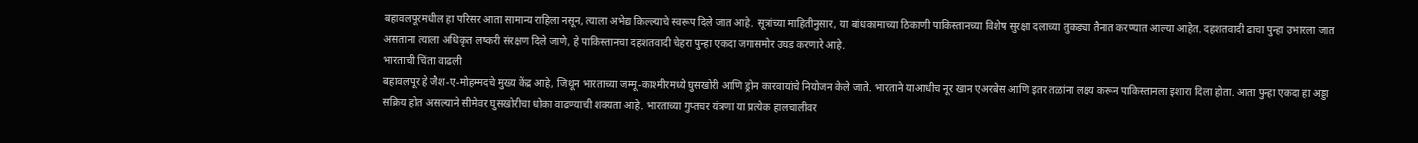बहावलपूरमधील हा परिसर आता सामान्य राहिला नसून, त्याला अभेद्य किल्ल्याचे स्वरूप दिले जात आहे. सूत्रांच्या माहितीनुसार, या बांधकामाच्या ठिकाणी पाकिस्तानच्या विशेष सुरक्षा दलाच्या तुकड्या तैनात करण्यात आल्या आहेत. दहशतवादी ढाचा पुन्हा उभारला जात असताना त्याला अधिकृत लष्करी संरक्षण दिले जाणे, हे पाकिस्तानचा दहशतवादी चेहरा पुन्हा एकदा जगासमोर उघड करणारे आहे.
भारताची चिंता वाढली
बहावलपूर हे जैश-ए-मोहम्मदचे मुख्य केंद्र आहे, जिथून भारताच्या जम्मू-काश्मीरमध्ये घुसखोरी आणि ड्रोन कारवायांचे नियोजन केले जाते. भारताने याआधीच नूर खान एअरबेस आणि इतर तळांना लक्ष्य करून पाकिस्तानला इशारा दिला होता. आता पुन्हा एकदा हा अड्डा सक्रिय होत असल्याने सीमेवर घुसखोरीचा धोका वाढण्याची शक्यता आहे. भारताच्या गुप्तचर यंत्रणा या प्रत्येक हालचालीवर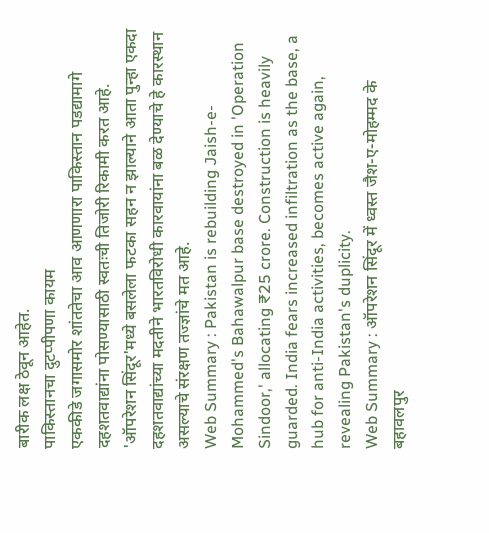बारीक लक्ष ठेवून आहेत.
पाकिस्तानचा दुटप्पीपणा कायम
एककीडे जगासमोर शांततेचा आव आणणारा पाकिस्तान पडद्यामागे दहशतवाद्यांना पोसण्यासाठी स्वतःची तिजोरी रिकामी करत आहे. 'ऑपरेशन सिंदूर'मध्ये बसलेला फटका सहन न झाल्याने आता पुन्हा एकदा दहशतवाद्यांच्या मदतीने भारतविरोधी कारवायांना बळ देण्याचे हे कारस्थान असल्याचे संरक्षण तज्ज्ञांचे मत आहे.
Web Summary : Pakistan is rebuilding Jaish-e-Mohammed's Bahawalpur base destroyed in 'Operation Sindoor,' allocating ₹25 crore. Construction is heavily guarded. India fears increased infiltration as the base, a hub for anti-India activities, becomes active again, revealing Pakistan's duplicity.
Web Summary : ऑपरेशन सिंदूर में ध्वस्त जैश-ए-मोहम्मद के बहावलपुर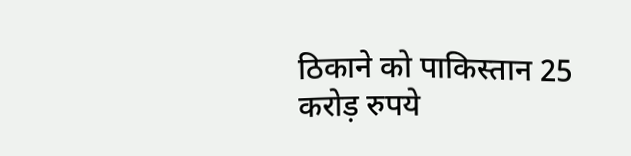ठिकाने को पाकिस्तान 25 करोड़ रुपये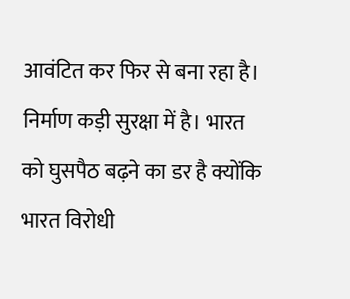आवंटित कर फिर से बना रहा है। निर्माण कड़ी सुरक्षा में है। भारत को घुसपैठ बढ़ने का डर है क्योंकि भारत विरोधी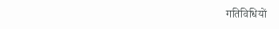गतिविधियों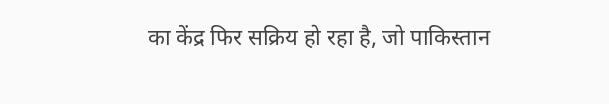का केंद्र फिर सक्रिय हो रहा है, जो पाकिस्तान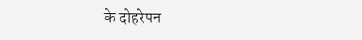के दोहरेपन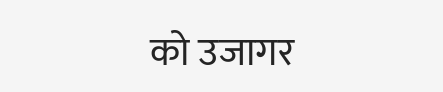को उजागर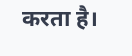करता है।